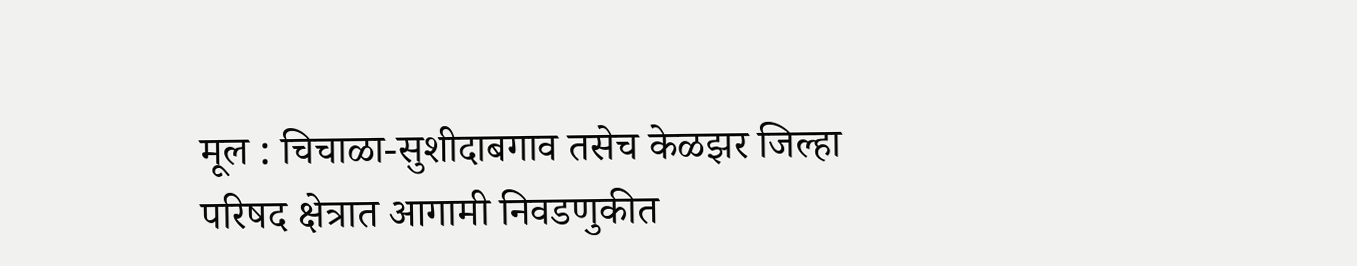मूल : चिचाळा-सुशीदाबगाव तसेच केळझर जिल्हा परिषद क्षेत्रात आगामी निवडणुकीत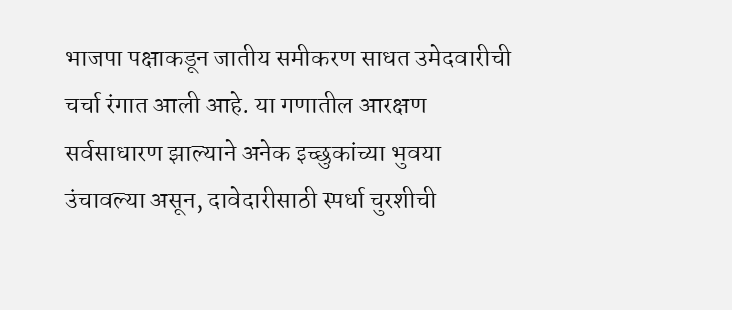भाजपा पक्षाकडून जातीय समीकरण साधत उमेदवारीची चर्चा रंगात आली आहे. या गणातील आरक्षण सर्वसाधारण झाल्याने अनेक इच्छुकांच्या भुवया उंचावल्या असून, दावेदारीसाठी स्पर्धा चुरशीची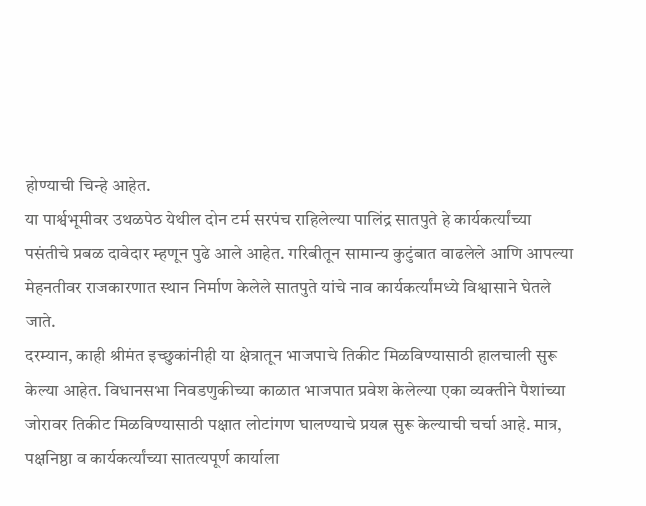होण्याची चिन्हे आहेत.
या पार्श्वभूमीवर उथळपेठ येथील दोन टर्म सरपंच राहिलेल्या पालिंद्र सातपुते हे कार्यकर्त्यांच्या पसंतीचे प्रबळ दावेदार म्हणून पुढे आले आहेत. गरिबीतून सामान्य कुटुंबात वाढलेले आणि आपल्या मेहनतीवर राजकारणात स्थान निर्माण केलेले सातपुते यांचे नाव कार्यकर्त्यांमध्ये विश्वासाने घेतले जाते.
दरम्यान, काही श्रीमंत इच्छुकांनीही या क्षेत्रातून भाजपाचे तिकीट मिळविण्यासाठी हालचाली सुरू केल्या आहेत. विधानसभा निवडणुकीच्या काळात भाजपात प्रवेश केलेल्या एका व्यक्तीने पैशांच्या जोरावर तिकीट मिळविण्यासाठी पक्षात लोटांगण घालण्याचे प्रयत्न सुरू केल्याची चर्चा आहे. मात्र, पक्षनिष्ठा व कार्यकर्त्यांच्या सातत्यपूर्ण कार्याला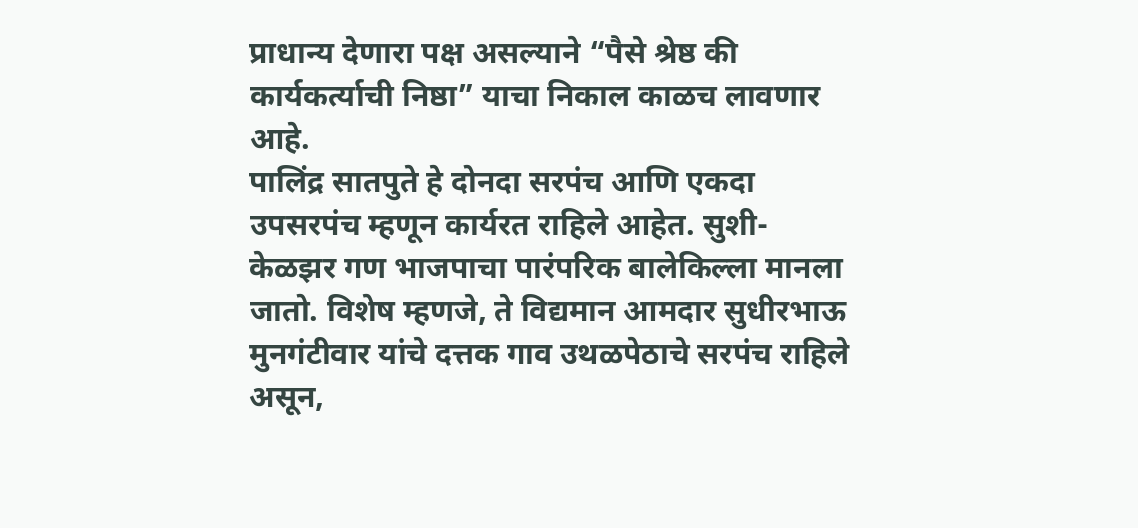प्राधान्य देणारा पक्ष असल्याने “पैसे श्रेष्ठ की कार्यकर्त्याची निष्ठा” याचा निकाल काळच लावणार आहे.
पालिंद्र सातपुते हे दोनदा सरपंच आणि एकदा उपसरपंच म्हणून कार्यरत राहिले आहेत. सुशी-केळझर गण भाजपाचा पारंपरिक बालेकिल्ला मानला जातो. विशेष म्हणजे, ते विद्यमान आमदार सुधीरभाऊ मुनगंटीवार यांचे दत्तक गाव उथळपेठाचे सरपंच राहिले असून,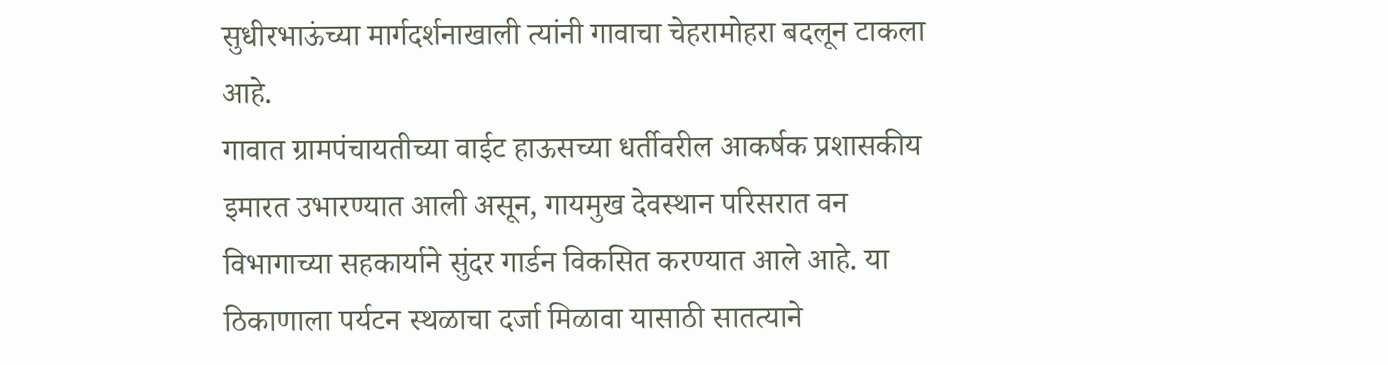सुधीरभाऊंच्या मार्गदर्शनाखाली त्यांनी गावाचा चेहरामोहरा बदलून टाकला आहे.
गावात ग्रामपंचायतीच्या वाईट हाऊसच्या धर्तीवरील आकर्षक प्रशासकीय इमारत उभारण्यात आली असून, गायमुख देवस्थान परिसरात वन विभागाच्या सहकार्याने सुंदर गार्डन विकसित करण्यात आले आहे. या ठिकाणाला पर्यटन स्थळाचा दर्जा मिळावा यासाठी सातत्याने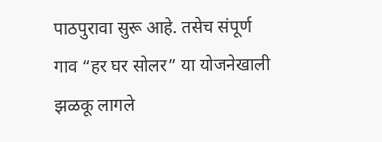पाठपुरावा सुरू आहे. तसेच संपूर्ण गाव “हर घर सोलर” या योजनेखाली झळकू लागले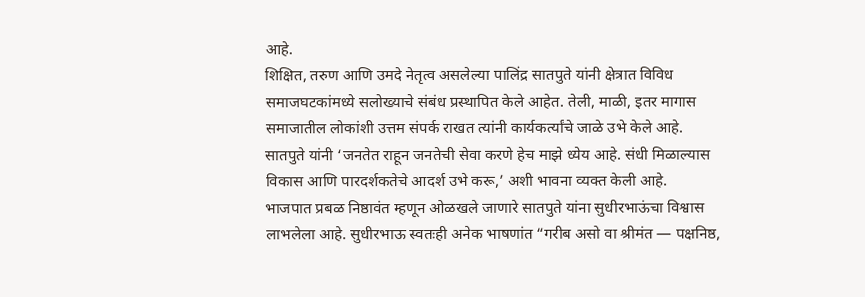आहे.
शिक्षित, तरुण आणि उमदे नेतृत्व असलेल्या पालिंद्र सातपुते यांनी क्षेत्रात विविध समाजघटकांमध्ये सलोख्याचे संबंध प्रस्थापित केले आहेत. तेली, माळी, इतर मागास समाजातील लोकांशी उत्तम संपर्क राखत त्यांनी कार्यकर्त्यांचे जाळे उभे केले आहे.
सातपुते यांनी ‘जनतेत राहून जनतेची सेवा करणे हेच माझे ध्येय आहे. संधी मिळाल्यास विकास आणि पारदर्शकतेचे आदर्श उभे करू,’ अशी भावना व्यक्त केली आहे.
भाजपात प्रबळ निष्ठावंत म्हणून ओळखले जाणारे सातपुते यांना सुधीरभाऊंचा विश्वास लाभलेला आहे. सुधीरभाऊ स्वतःही अनेक भाषणांत “गरीब असो वा श्रीमंत — पक्षनिष्ठ,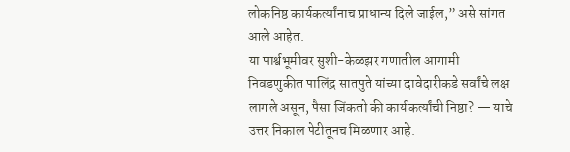लोकनिष्ठ कार्यकर्त्यांनाच प्राधान्य दिले जाईल,” असे सांगत आले आहेत.
या पार्श्वभूमीवर सुशी-केळझर गणातील आगामी निवडणुकीत पालिंद्र सातपुते यांच्या दावेदारीकडे सर्वांचे लक्ष लागले असून, पैसा जिंकतो की कार्यकर्त्यांची निष्ठा? — याचे उत्तर निकाल पेटीतूनच मिळणार आहे.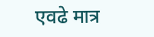एवढे मात्र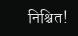निश्चित!